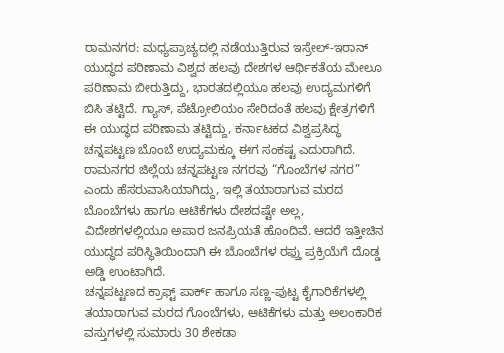ರಾಮನಗರ: ಮಧ್ಯಪ್ರಾಚ್ಯದಲ್ಲಿ ನಡೆಯುತ್ತಿರುವ ಇಸ್ರೇಲ್-ಇರಾನ್ ಯುದ್ಧದ ಪರಿಣಾಮ ವಿಶ್ವದ ಹಲವು ದೇಶಗಳ ಆರ್ಥಿಕತೆಯ ಮೇಲೂ ಪರಿಣಾಮ ಬೀರುತ್ತಿದ್ದು, ಭಾರತದಲ್ಲಿಯೂ ಹಲವು ಉದ್ಯಮಗಳಿಗೆ ಬಿಸಿ ತಟ್ಟಿದೆ. ಗ್ಯಾಸ್, ಪೆಟ್ರೋಲಿಯಂ ಸೇರಿದಂತೆ ಹಲವು ಕ್ಷೇತ್ರಗಳಿಗೆ ಈ ಯುದ್ಧದ ಪರಿಣಾಮ ತಟ್ಟಿದ್ದು, ಕರ್ನಾಟಕದ ವಿಶ್ವಪ್ರಸಿದ್ಧ ಚನ್ನಪಟ್ಟಣ ಬೊಂಬೆ ಉದ್ಯಮಕ್ಕೂ ಈಗ ಸಂಕಷ್ಟ ಎದುರಾಗಿದೆ.
ರಾಮನಗರ ಜಿಲ್ಲೆಯ ಚನ್ನಪಟ್ಟಣ ನಗರವು “ಗೊಂಬೆಗಳ ನಗರ” ಎಂದು ಹೆಸರುವಾಸಿಯಾಗಿದ್ದು, ಇಲ್ಲಿ ತಯಾರಾಗುವ ಮರದ ಬೊಂಬೆಗಳು ಹಾಗೂ ಆಟಿಕೆಗಳು ದೇಶದಷ್ಟೇ ಅಲ್ಲ, ವಿದೇಶಗಳಲ್ಲಿಯೂ ಅಪಾರ ಜನಪ್ರಿಯತೆ ಹೊಂದಿವೆ. ಆದರೆ ಇತ್ತೀಚಿನ ಯುದ್ಧದ ಪರಿಸ್ಥಿತಿಯಿಂದಾಗಿ ಈ ಬೊಂಬೆಗಳ ರಫ್ತು ಪ್ರಕ್ರಿಯೆಗೆ ದೊಡ್ಡ ಅಡ್ಡಿ ಉಂಟಾಗಿದೆ.
ಚನ್ನಪಟ್ಟಣದ ಕ್ರಾಫ್ಟ್ ಪಾರ್ಕ್ ಹಾಗೂ ಸಣ್ಣ-ಪುಟ್ಟ ಕೈಗಾರಿಕೆಗಳಲ್ಲಿ ತಯಾರಾಗುವ ಮರದ ಗೊಂಬೆಗಳು, ಆಟಿಕೆಗಳು ಮತ್ತು ಅಲಂಕಾರಿಕ ವಸ್ತುಗಳಲ್ಲಿ ಸುಮಾರು 30 ಶೇಕಡಾ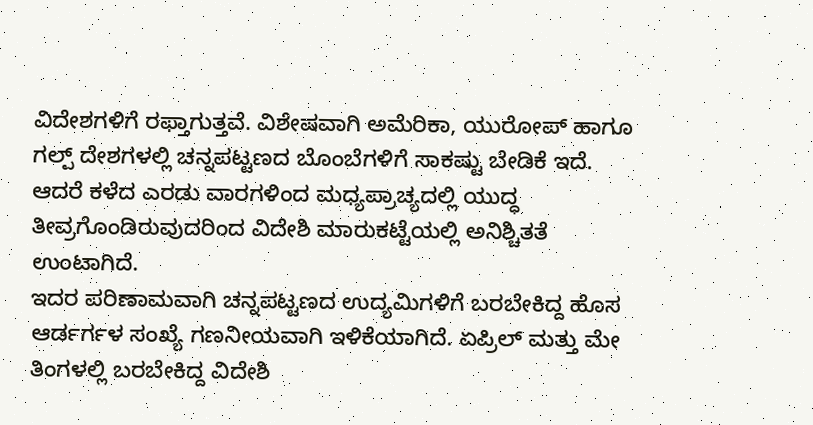ವಿದೇಶಗಳಿಗೆ ರಫ್ತಾಗುತ್ತವೆ. ವಿಶೇಷವಾಗಿ ಅಮೆರಿಕಾ, ಯುರೋಪ್ ಹಾಗೂ ಗಲ್ಪ್ ದೇಶಗಳಲ್ಲಿ ಚನ್ನಪಟ್ಟಣದ ಬೊಂಬೆಗಳಿಗೆ ಸಾಕಷ್ಟು ಬೇಡಿಕೆ ಇದೆ. ಆದರೆ ಕಳೆದ ಎರಡು ವಾರಗಳಿಂದ ಮಧ್ಯಪ್ರಾಚ್ಯದಲ್ಲಿ ಯುದ್ಧ ತೀವ್ರಗೊಂಡಿರುವುದರಿಂದ ವಿದೇಶಿ ಮಾರುಕಟ್ಟೆಯಲ್ಲಿ ಅನಿಶ್ಚಿತತೆ ಉಂಟಾಗಿದೆ.
ಇದರ ಪರಿಣಾಮವಾಗಿ ಚನ್ನಪಟ್ಟಣದ ಉದ್ಯಮಿಗಳಿಗೆ ಬರಬೇಕಿದ್ದ ಹೊಸ ಆರ್ಡರ್ಗಳ ಸಂಖ್ಯೆ ಗಣನೀಯವಾಗಿ ಇಳಿಕೆಯಾಗಿದೆ. ಏಪ್ರಿಲ್ ಮತ್ತು ಮೇ ತಿಂಗಳಲ್ಲಿ ಬರಬೇಕಿದ್ದ ವಿದೇಶಿ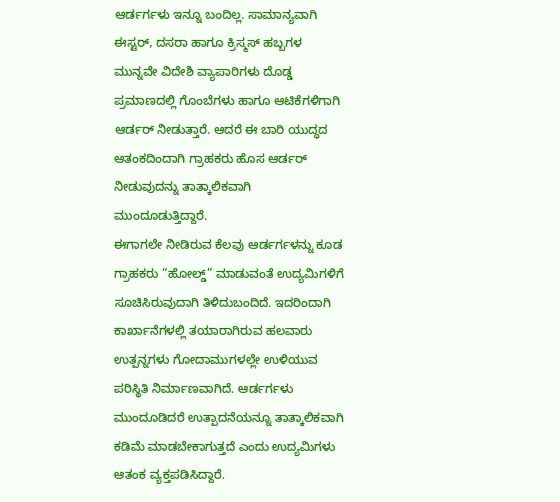ಆರ್ಡರ್ಗಳು ಇನ್ನೂ ಬಂದಿಲ್ಲ. ಸಾಮಾನ್ಯವಾಗಿ ಈಸ್ಟರ್, ದಸರಾ ಹಾಗೂ ಕ್ರಿಸ್ಮಸ್ ಹಬ್ಬಗಳ ಮುನ್ನವೇ ವಿದೇಶಿ ವ್ಯಾಪಾರಿಗಳು ದೊಡ್ಡ ಪ್ರಮಾಣದಲ್ಲಿ ಗೊಂಬೆಗಳು ಹಾಗೂ ಆಟಿಕೆಗಳಿಗಾಗಿ ಆರ್ಡರ್ ನೀಡುತ್ತಾರೆ. ಆದರೆ ಈ ಬಾರಿ ಯುದ್ಧದ ಆತಂಕದಿಂದಾಗಿ ಗ್ರಾಹಕರು ಹೊಸ ಆರ್ಡರ್ ನೀಡುವುದನ್ನು ತಾತ್ಕಾಲಿಕವಾಗಿ ಮುಂದೂಡುತ್ತಿದ್ದಾರೆ.
ಈಗಾಗಲೇ ನೀಡಿರುವ ಕೆಲವು ಆರ್ಡರ್ಗಳನ್ನು ಕೂಡ ಗ್ರಾಹಕರು “ಹೋಲ್ಡ್” ಮಾಡುವಂತೆ ಉದ್ಯಮಿಗಳಿಗೆ ಸೂಚಿಸಿರುವುದಾಗಿ ತಿಳಿದುಬಂದಿದೆ. ಇದರಿಂದಾಗಿ ಕಾರ್ಖಾನೆಗಳಲ್ಲಿ ತಯಾರಾಗಿರುವ ಹಲವಾರು ಉತ್ಪನ್ನಗಳು ಗೋದಾಮುಗಳಲ್ಲೇ ಉಳಿಯುವ ಪರಿಸ್ಥಿತಿ ನಿರ್ಮಾಣವಾಗಿದೆ. ಆರ್ಡರ್ಗಳು ಮುಂದೂಡಿದರೆ ಉತ್ಪಾದನೆಯನ್ನೂ ತಾತ್ಕಾಲಿಕವಾಗಿ ಕಡಿಮೆ ಮಾಡಬೇಕಾಗುತ್ತದೆ ಎಂದು ಉದ್ಯಮಿಗಳು ಆತಂಕ ವ್ಯಕ್ತಪಡಿಸಿದ್ದಾರೆ.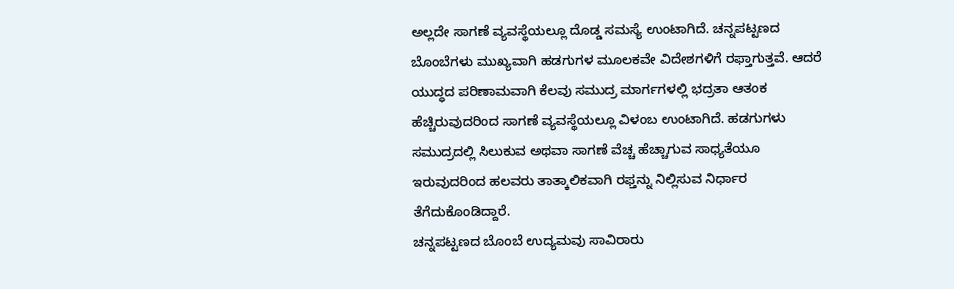ಅಲ್ಲದೇ ಸಾಗಣೆ ವ್ಯವಸ್ಥೆಯಲ್ಲೂ ದೊಡ್ಡ ಸಮಸ್ಯೆ ಉಂಟಾಗಿದೆ. ಚನ್ನಪಟ್ಟಣದ ಬೊಂಬೆಗಳು ಮುಖ್ಯವಾಗಿ ಹಡಗುಗಳ ಮೂಲಕವೇ ವಿದೇಶಗಳಿಗೆ ರಫ್ತಾಗುತ್ತವೆ. ಆದರೆ ಯುದ್ಧದ ಪರಿಣಾಮವಾಗಿ ಕೆಲವು ಸಮುದ್ರ ಮಾರ್ಗಗಳಲ್ಲಿ ಭದ್ರತಾ ಆತಂಕ ಹೆಚ್ಚಿರುವುದರಿಂದ ಸಾಗಣೆ ವ್ಯವಸ್ಥೆಯಲ್ಲೂ ವಿಳಂಬ ಉಂಟಾಗಿದೆ. ಹಡಗುಗಳು ಸಮುದ್ರದಲ್ಲಿ ಸಿಲುಕುವ ಅಥವಾ ಸಾಗಣೆ ವೆಚ್ಚ ಹೆಚ್ಚಾಗುವ ಸಾಧ್ಯತೆಯೂ ಇರುವುದರಿಂದ ಹಲವರು ತಾತ್ಕಾಲಿಕವಾಗಿ ರಫ್ತನ್ನು ನಿಲ್ಲಿಸುವ ನಿರ್ಧಾರ ತೆಗೆದುಕೊಂಡಿದ್ದಾರೆ.
ಚನ್ನಪಟ್ಟಣದ ಬೊಂಬೆ ಉದ್ಯಮವು ಸಾವಿರಾರು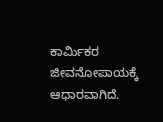ಕಾರ್ಮಿಕರ ಜೀವನೋಪಾಯಕ್ಕೆ ಆಧಾರವಾಗಿದೆ.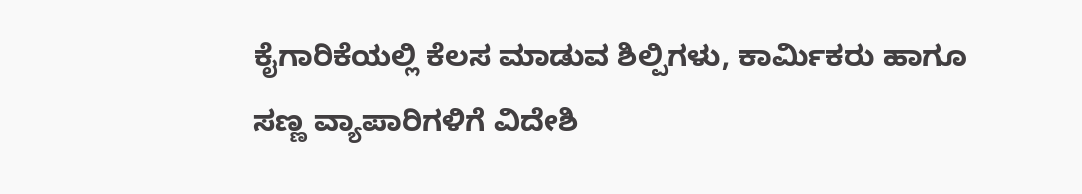ಕೈಗಾರಿಕೆಯಲ್ಲಿ ಕೆಲಸ ಮಾಡುವ ಶಿಲ್ಪಿಗಳು, ಕಾರ್ಮಿಕರು ಹಾಗೂ ಸಣ್ಣ ವ್ಯಾಪಾರಿಗಳಿಗೆ ವಿದೇಶಿ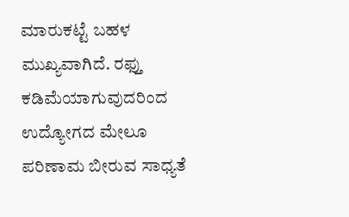ಮಾರುಕಟ್ಟೆ ಬಹಳ ಮುಖ್ಯವಾಗಿದೆ. ರಫ್ತು ಕಡಿಮೆಯಾಗುವುದರಿಂದ ಉದ್ಯೋಗದ ಮೇಲೂ ಪರಿಣಾಮ ಬೀರುವ ಸಾಧ್ಯತೆ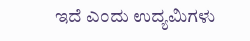ಇದೆ ಎಂದು ಉದ್ಯಮಿಗಳು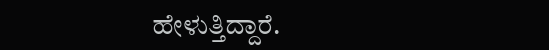ಹೇಳುತ್ತಿದ್ದಾರೆ.